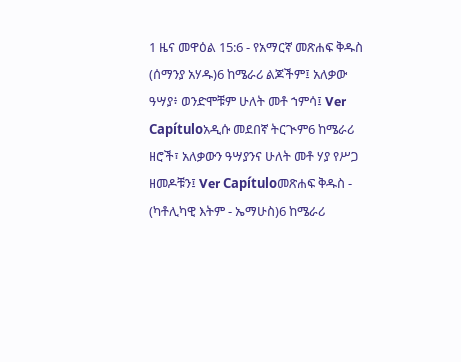1 ዜና መዋዕል 15:6 - የአማርኛ መጽሐፍ ቅዱስ (ሰማንያ አሃዱ)6 ከሜራሪ ልጆችም፤ አለቃው ዓሣያ፥ ወንድሞቹም ሁለት መቶ ኀምሳ፤ Ver Capítuloአዲሱ መደበኛ ትርጒም6 ከሜራሪ ዘሮች፣ አለቃውን ዓሣያንና ሁለት መቶ ሃያ የሥጋ ዘመዶቹን፤ Ver Capítuloመጽሐፍ ቅዱስ - (ካቶሊካዊ እትም - ኤማሁስ)6 ከሜራሪ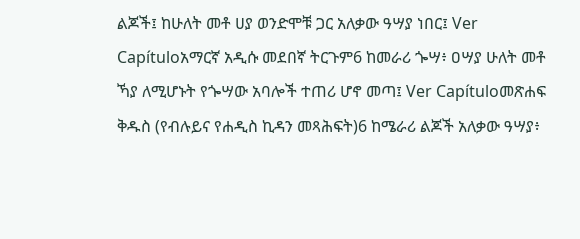ልጆች፤ ከሁለት መቶ ሀያ ወንድሞቹ ጋር አለቃው ዓሣያ ነበር፤ Ver Capítuloአማርኛ አዲሱ መደበኛ ትርጉም6 ከመራሪ ጐሣ፥ ዐሣያ ሁለት መቶ ኻያ ለሚሆኑት የጐሣው አባሎች ተጠሪ ሆኖ መጣ፤ Ver Capítuloመጽሐፍ ቅዱስ (የብሉይና የሐዲስ ኪዳን መጻሕፍት)6 ከሜራሪ ልጆች አለቃው ዓሣያ፥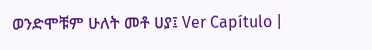ወንድሞቹም ሁለት መቶ ሀያ፤ Ver Capítulo |